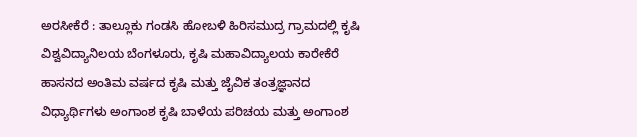ಅರಸೀಕೆರೆ : ತಾಲ್ಲೂಕು ಗಂಡಸಿ ಹೋಬಳಿ ಹಿರಿಸಮುದ್ರ ಗ್ರಾಮದಲ್ಲಿ ಕೃಷಿ ವಿಶ್ವವಿದ್ಯಾನಿಲಯ ಬೆಂಗಳೂರು, ಕೃಷಿ ಮಹಾವಿದ್ಯಾಲಯ ಕಾರೇಕೆರೆ ಹಾಸನದ ಅಂತಿಮ ವರ್ಷದ ಕೃಷಿ ಮತ್ತು ಜೈವಿಕ ತಂತ್ರಜ್ಞಾನದ ವಿಧ್ಯಾರ್ಥಿಗಳು ಅಂಗಾಂಶ ಕೃಷಿ ಬಾಳೆಯ ಪರಿಚಯ ಮತ್ತು ಅಂಗಾಂಶ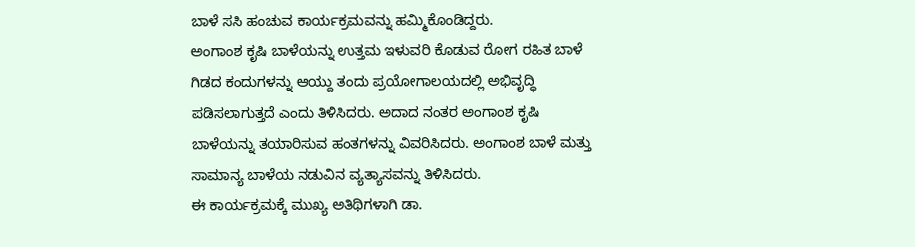ಬಾಳೆ ಸಸಿ ಹಂಚುವ ಕಾರ್ಯಕ್ರಮವನ್ನು ಹಮ್ಮಿಕೊಂಡಿದ್ದರು.
ಅಂಗಾಂಶ ಕೃಷಿ ಬಾಳೆಯನ್ನು ಉತ್ತಮ ಇಳುವರಿ ಕೊಡುವ ರೋಗ ರಹಿತ ಬಾಳೆ ಗಿಡದ ಕಂದುಗಳನ್ನು ಆಯ್ದು ತಂದು ಪ್ರಯೋಗಾಲಯದಲ್ಲಿ ಅಭಿವೃದ್ಧಿ ಪಡಿಸಲಾಗುತ್ತದೆ ಎಂದು ತಿಳಿಸಿದರು. ಅದಾದ ನಂತರ ಅಂಗಾಂಶ ಕೃಷಿ ಬಾಳೆಯನ್ನು ತಯಾರಿಸುವ ಹಂತಗಳನ್ನು ವಿವರಿಸಿದರು. ಅಂಗಾಂಶ ಬಾಳೆ ಮತ್ತು ಸಾಮಾನ್ಯ ಬಾಳೆಯ ನಡುವಿನ ವ್ಯತ್ಯಾಸವನ್ನು ತಿಳಿಸಿದರು.
ಈ ಕಾರ್ಯಕ್ರಮಕ್ಕೆ ಮುಖ್ಯ ಅತಿಥಿಗಳಾಗಿ ಡಾ.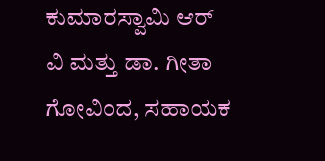ಕುಮಾರಸ್ವಾಮಿ ಆರ್ ವಿ ಮತ್ತು ಡಾ. ಗೀತಾ ಗೋವಿಂದ, ಸಹಾಯಕ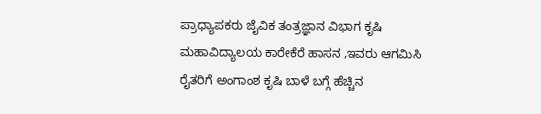ಪ್ರಾಧ್ಯಾಪಕರು ಜೈವಿಕ ತಂತ್ರಜ್ಞಾನ ವಿಭಾಗ ಕೃಷಿ ಮಹಾವಿದ್ಯಾಲಯ ಕಾರೇಕೆರೆ ಹಾಸನ ,ಇವರು ಆಗಮಿಸಿ ರೈತರಿಗೆ ಅಂಗಾಂಶ ಕೃಷಿ ಬಾಳೆ ಬಗ್ಗೆ ಹೆಚ್ಚಿನ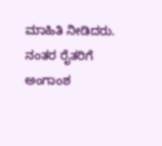ಮಾಹಿತಿ ನೀಡಿದರು. ನಂತರ ರೈತರಿಗೆ ಅಂಗಾಂಶ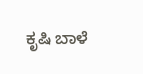ಕೃಷಿ ಬಾಳೆ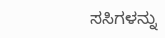ಸಸಿಗಳನ್ನು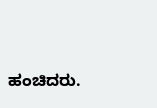ಹಂಚಿದರು.